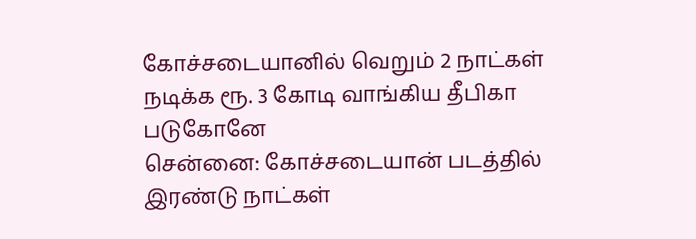கோச்சடையானில் வெறும் 2 நாட்கள் நடிக்க ரூ. 3 கோடி வாங்கிய தீபிகா படுகோனே
சென்னை: கோச்சடையான் படத்தில் இரண்டு நாட்கள்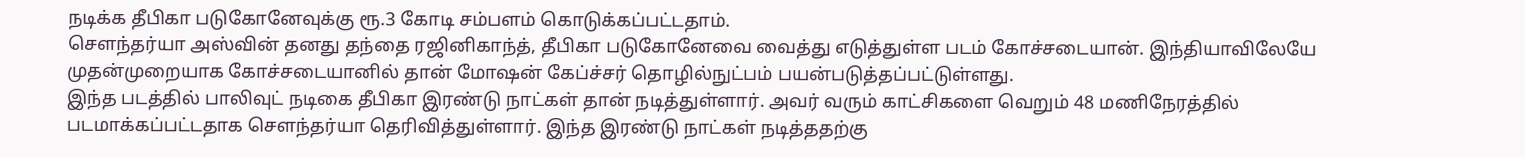நடிக்க தீபிகா படுகோனேவுக்கு ரூ.3 கோடி சம்பளம் கொடுக்கப்பட்டதாம்.
சௌந்தர்யா அஸ்வின் தனது தந்தை ரஜினிகாந்த், தீபிகா படுகோனேவை வைத்து எடுத்துள்ள படம் கோச்சடையான். இந்தியாவிலேயே முதன்முறையாக கோச்சடையானில் தான் மோஷன் கேப்ச்சர் தொழில்நுட்பம் பயன்படுத்தப்பட்டுள்ளது.
இந்த படத்தில் பாலிவுட் நடிகை தீபிகா இரண்டு நாட்கள் தான் நடித்துள்ளார். அவர் வரும் காட்சிகளை வெறும் 48 மணிநேரத்தில் படமாக்கப்பட்டதாக சௌந்தர்யா தெரிவித்துள்ளார். இந்த இரண்டு நாட்கள் நடித்ததற்கு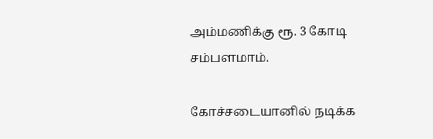அம்மணிக்கு ரூ. 3 கோடி சம்பளமாம்.

கோச்சடையானில் நடிக்க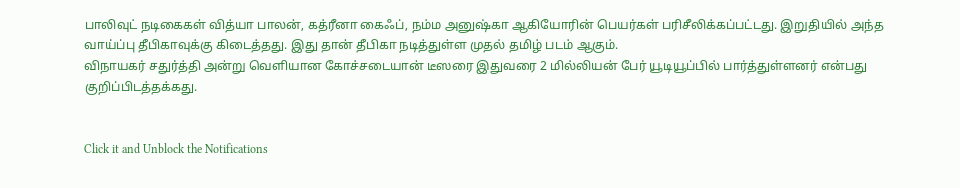பாலிவுட் நடிகைகள் வித்யா பாலன், கத்ரீனா கைஃப், நம்ம அனுஷ்கா ஆகியோரின் பெயர்கள் பரிசீலிக்கப்பட்டது. இறுதியில் அந்த வாய்ப்பு தீபிகாவுக்கு கிடைத்தது. இது தான் தீபிகா நடித்துள்ள முதல் தமிழ் படம் ஆகும்.
விநாயகர் சதுர்த்தி அன்று வெளியான கோச்சடையான் டீஸரை இதுவரை 2 மில்லியன் பேர் யூடியூப்பில் பார்த்துள்ளனர் என்பது குறிப்பிடத்தக்கது.


Click it and Unblock the Notifications